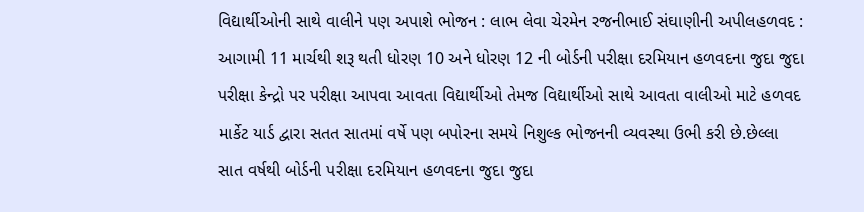વિદ્યાર્થીઓની સાથે વાલીને પણ અપાશે ભોજન : લાભ લેવા ચેરમેન રજનીભાઈ સંઘાણીની અપીલહળવદ : આગામી 11 માર્ચથી શરૂ થતી ધોરણ 10 અને ધોરણ 12 ની બોર્ડની પરીક્ષા દરમિયાન હળવદના જુદા જુદા પરીક્ષા કેન્દ્રો પર પરીક્ષા આપવા આવતા વિદ્યાર્થીઓ તેમજ વિદ્યાર્થીઓ સાથે આવતા વાલીઓ માટે હળવદ માર્કેટ યાર્ડ દ્વારા સતત સાતમાં વર્ષે પણ બપોરના સમયે નિશુલ્ક ભોજનની વ્યવસ્થા ઉભી કરી છે.છેલ્લા સાત વર્ષથી બોર્ડની પરીક્ષા દરમિયાન હળવદના જુદા જુદા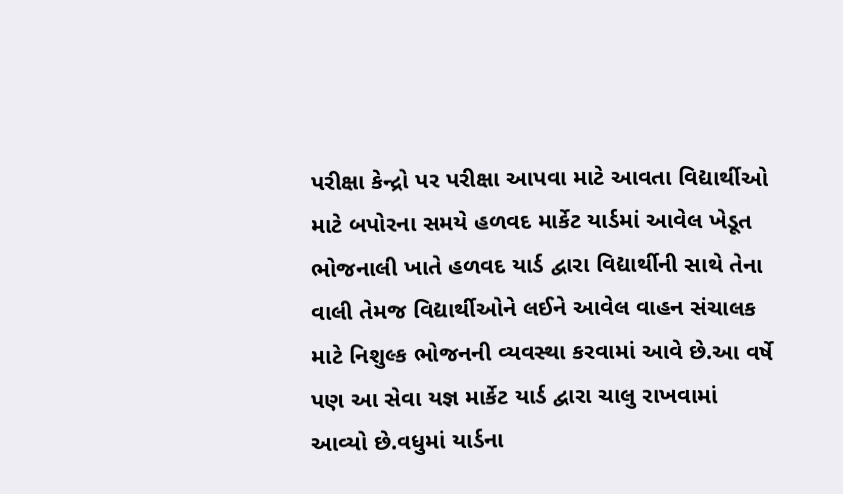પરીક્ષા કેન્દ્રો પર પરીક્ષા આપવા માટે આવતા વિદ્યાર્થીઓ માટે બપોરના સમયે હળવદ માર્કેટ યાર્ડમાં આવેલ ખેડૂત ભોજનાલી ખાતે હળવદ યાર્ડ દ્વારા વિદ્યાર્થીની સાથે તેના વાલી તેમજ વિદ્યાર્થીઓને લઈને આવેલ વાહન સંચાલક માટે નિશુલ્ક ભોજનની વ્યવસ્થા કરવામાં આવે છે.આ વર્ષે પણ આ સેવા યજ્ઞ માર્કેટ યાર્ડ દ્વારા ચાલુ રાખવામાં આવ્યો છે.વધુમાં યાર્ડના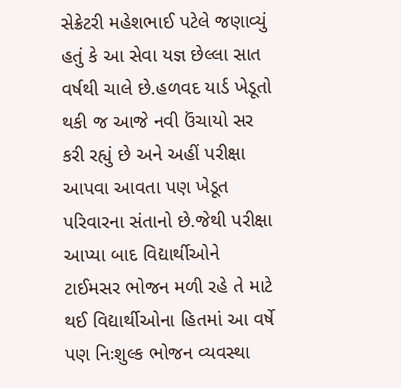સેક્રેટરી મહેશભાઈ પટેલે જણાવ્યું હતું કે આ સેવા યજ્ઞ છેલ્લા સાત વર્ષથી ચાલે છે.હળવદ યાર્ડ ખેડૂતો થકી જ આજે નવી ઉંચાયો સર કરી રહ્યું છે અને અહીં પરીક્ષા આપવા આવતા પણ ખેડૂત પરિવારના સંતાનો છે.જેથી પરીક્ષા આપ્યા બાદ વિદ્યાર્થીઓને ટાઈમસર ભોજન મળી રહે તે માટે થઈ વિદ્યાર્થીઓના હિતમાં આ વર્ષે પણ નિઃશુલ્ક ભોજન વ્યવસ્થા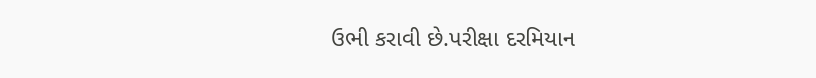ઉભી કરાવી છે.પરીક્ષા દરમિયાન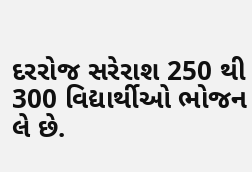દરરોજ સરેરાશ 250 થી 300 વિદ્યાર્થીઓ ભોજન લે છે.